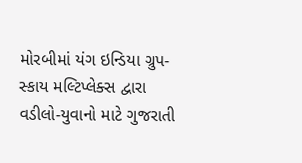મોરબીમાં યંગ ઇન્ડિયા ગ્રુપ-સ્કાય મલ્ટિપ્લેક્સ દ્વારા વડીલો-યુવાનો માટે ગુજરાતી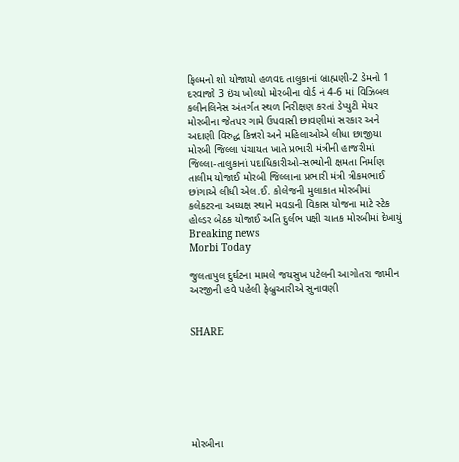ફિલ્મનો શો યોજાયો હળવદ તાલુકાનાં બ્રાહ્મણી-2 ડેમનો 1 દરવાજો 3 ઇંચ ખોલ્યો મોરબીના વોર્ડ નં 4-6 માં વિઝિબલ કલીનલિનેસ અંતર્ગત સ્થળ નિરીક્ષણ કરતાં ડેપ્યુટી મેયર મોરબીના જેતપર ગામે ઉપવાસી છાવણીમાં સરકાર અને અદાણી વિરુદ્ધ કિન્નરો અને મહિલાઓએ લીધા છાજીયા મોરબી જિલ્લા પંચાયત ખાતે પ્રભારી મંત્રીની હાજરીમાં જિલ્લા-તાલુકાનાં પદાધિકારીઓ-સભ્યોની ક્ષમતા નિર્માણ તાલીમ યોજાઈ મોરબી જિલ્લાના પ્રભારી મંત્રી ત્રીકમભાઈ છાંગાએ લીધી એલ.ઈ. કોલેજની મુલાકાત મોરબીમાં કલેકટરના અધ્યક્ષ સ્થાને મવડાની વિકાસ યોજના માટે સ્ટેક હોલ્ડર બેઠક યોજાઈ અતિ દુર્લભ પક્ષી ચાતક મોરબીમાં દેખાયું
Breaking news
Morbi Today

જુલતાપુલ દુર્ઘટના મામલે જયસુખ પટેલની આગોતરા જામીન અરજીની હવે પહેલી ફેબ્રુઆરીએ સુનાવણી


SHARE







મોરબીના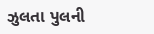ઝુલતા પુલની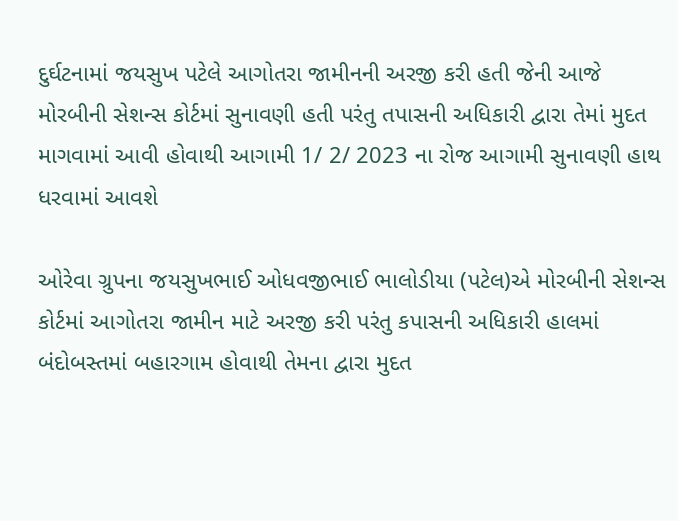દુર્ઘટનામાં જયસુખ પટેલે આગોતરા જામીનની અરજી કરી હતી જેની આજે મોરબીની સેશન્સ કોર્ટમાં સુનાવણી હતી પરંતુ તપાસની અધિકારી દ્વારા તેમાં મુદત માગવામાં આવી હોવાથી આગામી 1/ 2/ 2023 ના રોજ આગામી સુનાવણી હાથ ધરવામાં આવશે

ઓરેવા ગ્રુપના જયસુખભાઈ ઓધવજીભાઈ ભાલોડીયા (પટેલ)એ મોરબીની સેશન્સ કોર્ટમાં આગોતરા જામીન માટે અરજી કરી પરંતુ કપાસની અધિકારી હાલમાં બંદોબસ્તમાં બહારગામ હોવાથી તેમના દ્વારા મુદત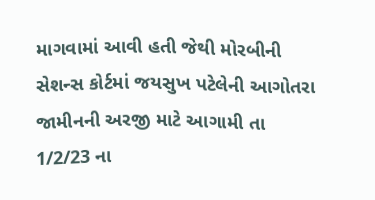માગવામાં આવી હતી જેથી મોરબીની સેશન્સ કોર્ટમાં જયસુખ પટેલેની આગોતરા જામીનની અરજી માટે આગામી તા 1/2/23 ના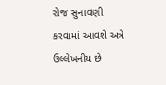રોજ સુનાવણી કરવામાં આવશે અત્રે ઉલ્લેખનીય છે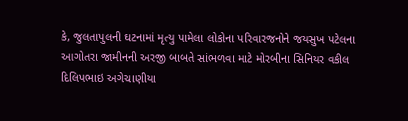કે, જુલતાપુલની ઘટનામાં મૃત્યુ પામેલા લોકોના પરિવારજનોને જયસુખ પટેલના આગોતરા જામીનની અરજી બાબતે સાંભળવા માટે મોરબીના સિનિયર વકીલ દિલિપભાઇ અગેચાણીયા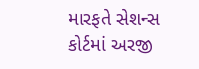મારફતે સેશન્સ કોર્ટમાં અરજી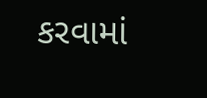કરવામાં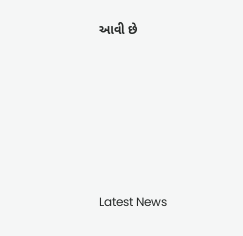આવી છે






Latest News